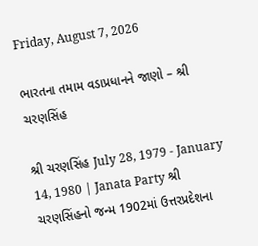Friday, August 7, 2026

ભારતના તમામ વડાપ્રધાનને જાણો – શ્રી ચરણસિંહ

શ્રી ચરણસિંહ July 28, 1979 - January 14, 1980 | Janata Party શ્રી ચરણસિંહનો જન્મ 1902માં ઉત્તરપ્રદેશના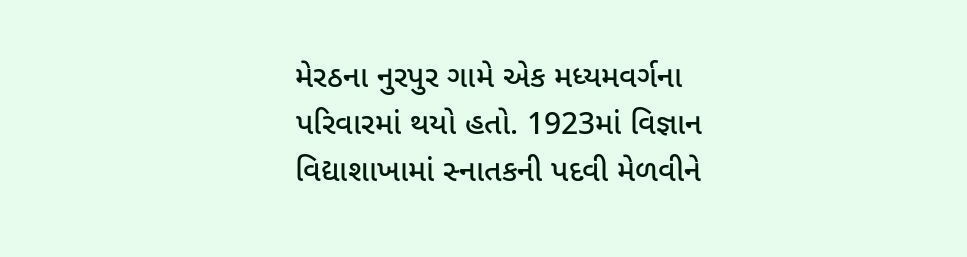મેરઠના નુરપુર ગામે એક મધ્યમવર્ગના પરિવારમાં થયો હતો. 1923માં વિજ્ઞાન વિદ્યાશાખામાં સ્નાતકની પદવી મેળવીને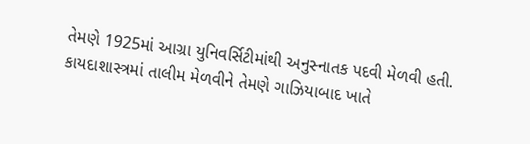તેમણે 1925માં આગ્રા યુનિવર્સિટીમાંથી અનુસ્નાતક પદવી મેળવી હતી. કાયદાશાસ્ત્રમાં તાલીમ મેળવીને તેમણે ગાઝિયાબાદ ખાતે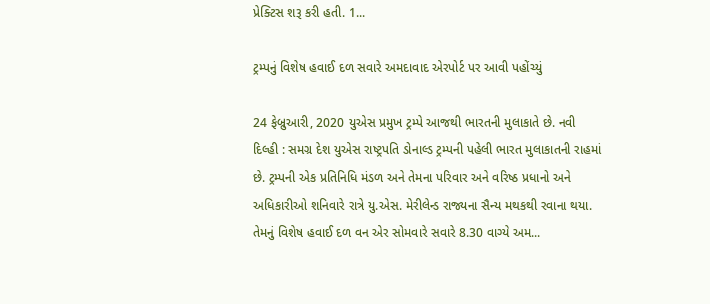પ્રેક્ટિસ શરૂ કરી હતી. 1...

ટ્રમ્પનું વિશેષ હવાઈ દળ સવારે અમદાવાદ એરપોર્ટ પર આવી પહોંચ્યું

24 ફેબ્રુઆરી, 2020 યુએસ પ્રમુખ ટ્રમ્પે આજથી ભારતની મુલાકાતે છે. નવી દિલ્હી : સમગ્ર દેશ યુએસ રાષ્ટ્રપતિ ડોનાલ્ડ ટ્રમ્પની પહેલી ભારત મુલાકાતની રાહમાં છે. ટ્રમ્પની એક પ્રતિનિધિ મંડળ અને તેમના પરિવાર અને વરિષ્ઠ પ્રધાનો અને અધિકારીઓ શનિવારે રાત્રે યુ.એસ. મેરીલેન્ડ રાજ્યના સૈન્ય મથકથી રવાના થયા. તેમનું વિશેષ હવાઈ દળ વન એર સોમવારે સવારે 8.30 વાગ્યે અમ...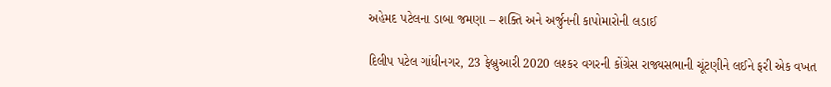અહેમદ પટેલના ડાબા જમણા – શક્તિ અને અર્જુનની કાપોમારોની લડાઈ

દિલીપ પટેલ ગાંધીનગર, 23 ફેબ્રુઆરી 2020 લશ્કર વગરની કોંગ્રેસ રાજ્યસભાની ચૂંટણીને લઈને ફરી એક વખત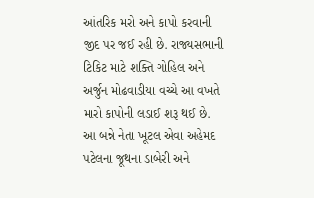આંતરિક મરો અને કાપો કરવાની જીદ પર જઈ રહી છે. રાજ્યસભાની ટિકિટ માટે શક્તિ ગોહિલ અને અર્જુન મોઢવાડીયા વચ્ચે આ વખતે મારો કાપોની લડાઈ શરૂ થઈ છે. આ બન્ને નેતા ખૂટલ એવા અહેમદ પટેલના જૂથના ડાબેરી અને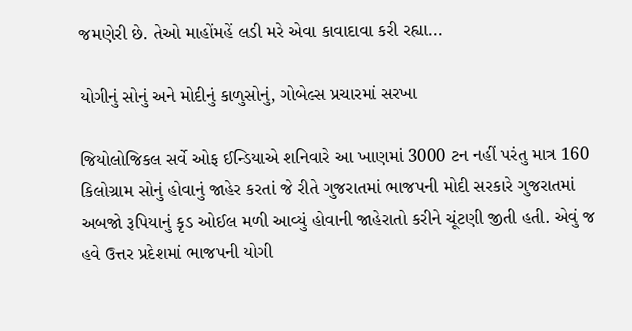જમણેરી છે. તેઓ માહોંમહેં લડી મરે એવા કાવાદાવા કરી રહ્યા...

યોગીનું સોનું અને મોદીનું કાળુસોનું, ગોબેલ્સ પ્રચારમાં સરખા

જિયોલોજિકલ સર્વે ઓફ ઈન્ડિયાએ શનિવારે આ ખાણમાં 3000 ટન નહીં પરંતુ માત્ર 160 કિલોગ્રામ સોનું હોવાનું જાહેર કરતાં જે રીતે ગુજરાતમાં ભાજપની મોદી સરકારે ગુજરાતમાં અબજો રૂપિયાનું કૃડ ઓઈલ મળી આવ્યું હોવાની જાહેરાતો કરીને ચૂંટણી જીતી હતી. એવું જ હવે ઉત્તર પ્રદેશમાં ભાજપની યોગી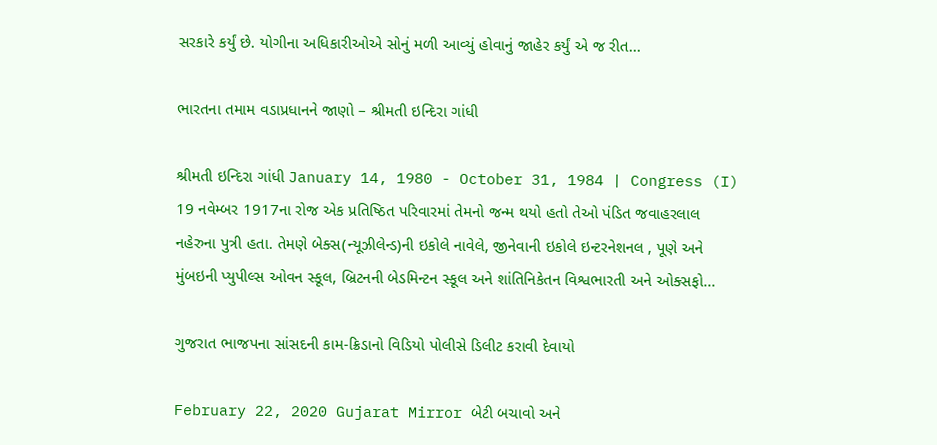સરકારે કર્યું છે. યોગીના અધિકારીઓએ સોનું મળી આવ્યું હોવાનું જાહેર કર્યું એ જ રીત...

ભારતના તમામ વડાપ્રધાનને જાણો – શ્રીમતી ઇન્દિરા ગાંધી

શ્રીમતી ઇન્દિરા ગાંધી January 14, 1980 - October 31, 1984 | Congress (I) 19 નવેમ્બર 1917ના રોજ એક પ્રતિષ્ઠિત પરિવારમાં તેમનો જન્મ થયો હતો તેઓ પંડિત જવાહરલાલ નહેરુના પુત્રી હતા. તેમણે બેક્સ(ન્યૂઝીલેન્ડ)ની ઇકોલે નાવેલે, જીનેવાની ઇકોલે ઇન્ટરનેશનલ , પૂણે અને મુંબઇની પ્યુપીલ્સ ઓવન સ્કૂલ, બ્રિટનની બેડમિન્ટન સ્કૂલ અને શાંતિનિકેતન વિશ્વભારતી અને ઓક્સફો...

ગુજરાત ભાજપના સાંસદની કામ-ક્રિડાનો વિડિયો પોલીસે ડિલીટ કરાવી દેવાયો

February 22, 2020 Gujarat Mirror બેટી બચાવો અને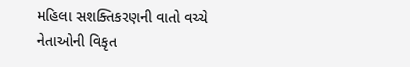મહિલા સશક્તિકરણની વાતો વચ્ચે નેતાઓની વિકૃત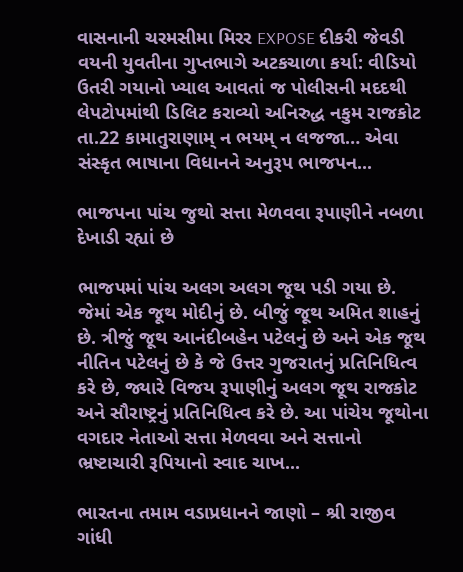વાસનાની ચરમસીમા મિરર EXPOSE દીકરી જેવડી વયની યુવતીના ગુપ્તભાગે અટકચાળા કર્યા: વીડિયો ઉતરી ગયાનો ખ્યાલ આવતાં જ પોલીસની મદદથી લેપટોપમાંથી ડિલિટ કરાવ્યો અનિરુદ્ધ નકુમ રાજકોટ તા.22 કામાતુરાણામ્ ન ભયમ્ ન લજજા… એવા સંસ્કૃત ભાષાના વિધાનને અનુરૂપ ભાજપન...

ભાજપના પાંચ જુથો સત્તા મેળવવા રૂપાણીને નબળા દેખાડી રહ્યાં છે

ભાજપમાં પાંચ અલગ અલગ જૂથ પડી ગયા છે. જેમાં એક જૂથ મોદીનું છે. બીજું જૂથ અમિત શાહનું છે. ત્રીજું જૂથ આનંદીબહેન પટેલનું છે અને એક જૂથ નીતિન પટેલનું છે કે જે ઉત્તર ગુજરાતનું પ્રતિનિધિત્વ કરે છે, જ્યારે વિજય રૂપાણીનું અલગ જૂથ રાજકોટ અને સૌરાષ્ટ્રનું પ્રતિનિધિત્વ કરે છે. આ પાંચેય જૂથોના વગદાર નેતાઓ સત્તા મેળવવા અને સત્તાનો ભ્રષ્ટાચારી રૂપિયાનો સ્વાદ ચાખ...

ભારતના તમામ વડાપ્રધાનને જાણો – શ્રી રાજીવ ગાંધી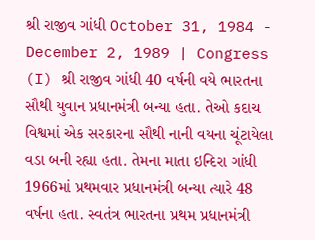શ્રી રાજીવ ગાંધી October 31, 1984 - December 2, 1989 | Congress (I) શ્રી રાજીવ ગાંધી 40 વર્ષની વયે ભારતના સૌથી યુવાન પ્રધાનમંત્રી બન્યા હતા. તેઓ કદાચ વિશ્વમાં એક સરકારના સૌથી નાની વયના ચૂંટાયેલા વડા બની રહ્યા હતા. તેમના માતા ઇન્દિરા ગાંધી 1966માં પ્રથમવાર પ્રધાનમંત્રી બન્યા ત્યારે 48 વર્ષના હતા. સ્વતંત્ર ભારતના પ્રથમ પ્રધાનમંત્રી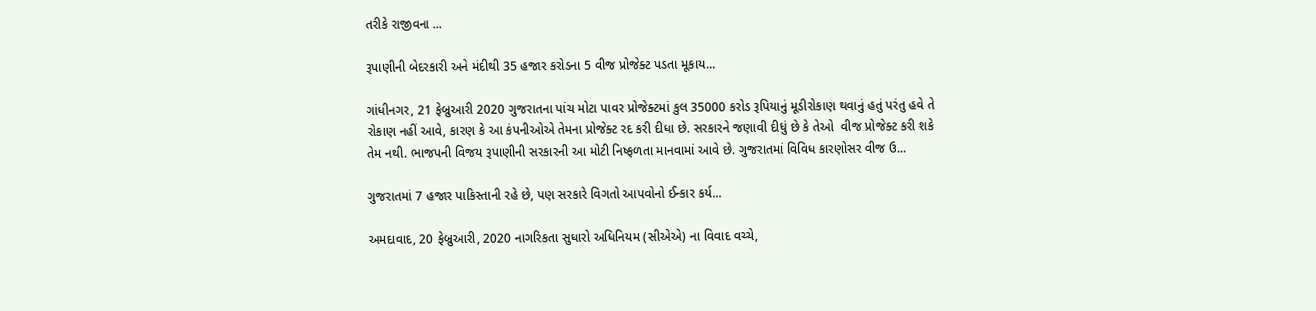તરીકે રાજીવના ...

રૂપાણીની બેદરકારી અને મંદીથી 35 હજાર કરોડના 5 વીજ પ્રોજેક્ટ પડતા મૂકાય...

ગાંધીનગર, 21 ફેબ્રુઆરી 2020 ગુજરાતના પાંચ મોટા પાવર પ્રોજેક્ટમાં કુલ 35000 કરોડ રૂપિયાનું મૂડીરોકાણ થવાનું હતું પરંતુ હવે તે રોકાણ નહીં આવે, કારણ કે આ કંપનીઓએ તેમના પ્રોજેક્ટ રદ કરી દીધા છે. સરકારને જણાવી દીધું છે કે તેઓ  વીજ પ્રોજેક્ટ કરી શકે તેમ નથી. ભાજપની વિજય રૂપાણીની સરકારની આ મોટી નિષ્ફળતા માનવામાં આવે છે. ગુજરાતમાં વિવિધ કારણોસર વીજ ઉ...

ગુજરાતમાં 7 હજાર પાકિસ્તાની રહે છે, પણ સરકારે વિગતો આપવોનો ઈન્કાર કર્ય...

અમદાવાદ, 20 ફેબ્રુઆરી, 2020 નાગરિકતા સુધારો અધિનિયમ (સીએએ) ના વિવાદ વચ્ચે,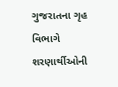ગુજરાતના ગૃહ વિભાગે શરણાર્થીઓની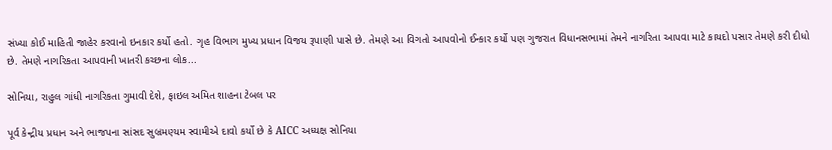સંખ્યા કોઈ માહિતી જાહેર કરવાનો ઇનકાર કર્યો હતો. ગૃહ વિભાગ મુખ્ય પ્રધાન વિજય રૂપાણી પાસે છે. તેમણે આ વિગતો આપવોનો ઈન્કાર કર્યો પણ ગુજરાત વિધાનસભામાં તેમને નાગરિતા આપવા માટે કાયદો પસાર તેમણે કરી દીધો છે. તેમણે નાગરિકતા આપવાની ખાતરી કચ્છના લોક...

સોનિયા, રાહુલ ગાંધી નાગરિકતા ગુમાવી દેશે, ફાઇલ અમિત શાહના ટેબલ પર

પૂર્વ કેન્દ્રીય પ્રધાન અને ભાજપના સાંસદ સુબ્રમણ્યમ સ્વામીએ દાવો કર્યો છે કે AICC અધ્યક્ષ સોનિયા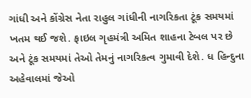ગાંધી અને કોંગ્રેસ નેતા રાહુલ ગાંધીની નાગરિકતા ટૂંક સમયમાં ખતમ થઈ જશે. ફાઇલ ગૃહમંત્રી અમિત શાહના ટેબલ પર છે અને ટૂંક સમયમાં તેઓ તેમનું નાગરિકત્વ ગુમાવી દેશે. ધ હિન્દુના અહેવાલમાં જેઓ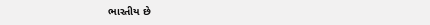ભારતીય છે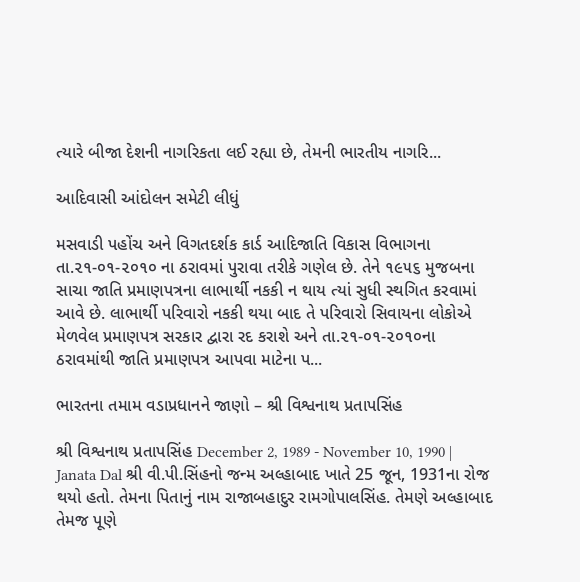ત્યારે બીજા દેશની નાગરિકતા લઈ રહ્યા છે, તેમની ભારતીય નાગરિ...

આદિવાસી આંદોલન સમેટી લીધું

મસવાડી પહોંચ અને વિગતદર્શક કાર્ડ આદિજાતિ વિકાસ વિભાગના તા.૨૧-૦૧-૨૦૧૦ ના ઠરાવમાં પુરાવા તરીકે ગણેલ છે. તેને ૧૯૫૬ મુજબના સાચા જાતિ પ્રમાણપત્રના લાભાર્થી નકકી ન થાય ત્યાં સુધી સ્થગિત કરવામાં આવે છે. લાભાર્થી પરિવારો નકકી થયા બાદ તે પરિવારો સિવાયના લોકોએ મેળવેલ પ્રમાણપત્ર સરકાર દ્વારા રદ કરાશે અને તા.૨૧-૦૧-૨૦૧૦ના ઠરાવમાંથી જાતિ પ્રમાણપત્ર આપવા માટેના પ...

ભારતના તમામ વડાપ્રધાનને જાણો – શ્રી વિશ્વનાથ પ્રતાપસિંહ

શ્રી વિશ્વનાથ પ્રતાપસિંહ December 2, 1989 - November 10, 1990 | Janata Dal શ્રી વી.પી.સિંહનો જન્મ અલ્હાબાદ ખાતે 25 જૂન, 1931ના રોજ થયો હતો. તેમના પિતાનું નામ રાજાબહાદુર રામગોપાલસિંહ. તેમણે અલ્હાબાદ તેમજ પૂણે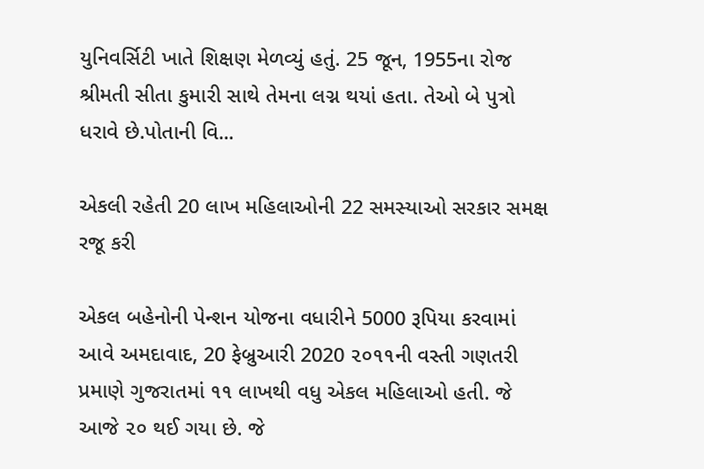યુનિવર્સિટી ખાતે શિક્ષણ મેળવ્યું હતું. 25 જૂન, 1955ના રોજ શ્રીમતી સીતા કુમારી સાથે તેમના લગ્ન થયાં હતા. તેઓ બે પુત્રો ધરાવે છે.પોતાની વિ...

એકલી રહેતી 20 લાખ મહિલાઓની 22 સમસ્યાઓ સરકાર સમક્ષ રજૂ કરી

એકલ બહેનોની પેન્શન યોજના વધારીને 5000 રૂપિયા કરવામાં આવે અમદાવાદ, 20 ફેબ્રુઆરી 2020 ૨૦૧૧ની વસ્તી ગણતરી પ્રમાણે ગુજરાતમાં ૧૧ લાખથી વધુ એકલ મહિલાઓ હતી. જે આજે ૨૦ થઈ ગયા છે. જે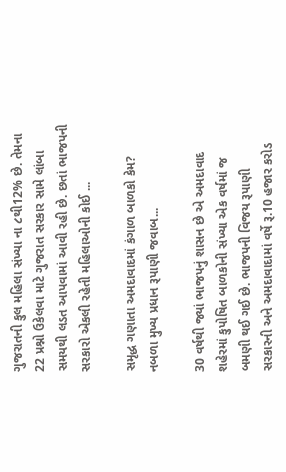ગુજરાતની કુલ મહિલા સંખ્યા ના ૮થી12% છે. તેમના 22 પ્રશ્નો ઉકેલવા માટે ગુજરાત સરકાર સામે લાંબા સમયથી લડત આપવામાં આવી રહી છે. છતાં ભાજપની સરકારો એકલી રહેતી મહિલાઓની કોઈ ...

સમૃદ્ધ ગણાતા અમદાવાદમાં કંગાળ બાળકો કેમ? નબળા મુખ્ય પ્રધાન રૂપાણી જવાબ...

30 વર્ષથી જ્યાં ભાજપનું શાસન છે એ અમદાવાદ શહેરમાં કુપોષિત બાળકોની સંખ્યા એક વર્ષમાં જ બમણી થઈ ગઈ છે. ભાજપની વિજય રૂપાણી સરકારની અને અમદાવાદામાં વર્ષે રૂ.10 હજાર કરોડ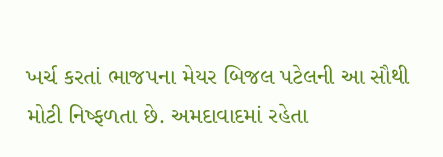ખર્ચ કરતાં ભાજપના મેયર બિજલ પટેલની આ સૌથી મોટી નિષ્ફળતા છે. અમદાવાદમાં રહેતા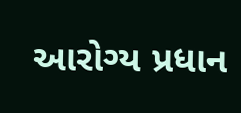આરોગ્ય પ્રધાન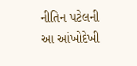નીતિન પટેલની આ આંખોદેખી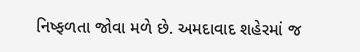નિષ્ફળતા જોવા મળે છે. અમદાવાદ શહેરમાં જ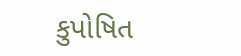કુપોષિત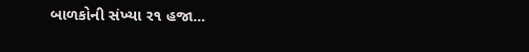બાળકોની સંખ્યા ર૧ હજા...